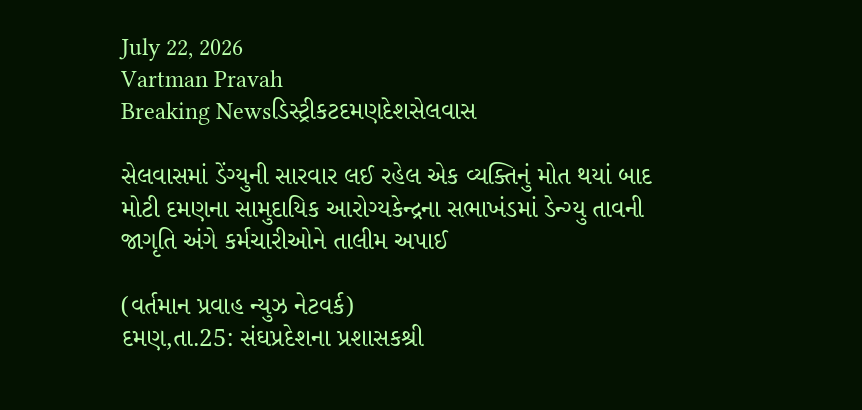July 22, 2026
Vartman Pravah
Breaking Newsડિસ્ટ્રીકટદમણદેશસેલવાસ

સેલવાસમાં ડેંગ્‍યુની સારવાર લઈ રહેલ એક વ્‍યક્‍તિનું મોત થયાં બાદ મોટી દમણના સામુદાયિક આરોગ્‍યકેન્‍દ્રના સભાખંડમાં ડેન્‍ગ્‍યુ તાવની જાગૃતિ અંગે કર્મચારીઓને તાલીમ અપાઈ

(વર્તમાન પ્રવાહ ન્‍યુઝ નેટવર્ક)
દમણ,તા.25: સંઘપ્રદેશના પ્રશાસકશ્રી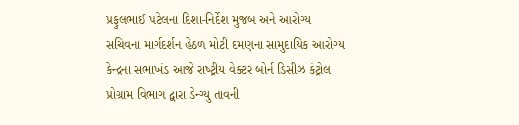પ્રફુલભાઈ પટેલના દિશા-નિર્દેશ મુજબ અને આરોગ્‍ય સચિવના માર્ગદર્શન હેઠળ મોટી દમણના સામુદાયિક આરોગ્‍ય કેન્‍દ્રના સભાખંડ આજે રાષ્‍ટ્રીય વેક્‍ટર બોર્ન ડિસીઝ કંટ્રોલ પ્રોગ્રામ વિભાગ દ્વારા ડેન્‍ગ્‍યુ તાવની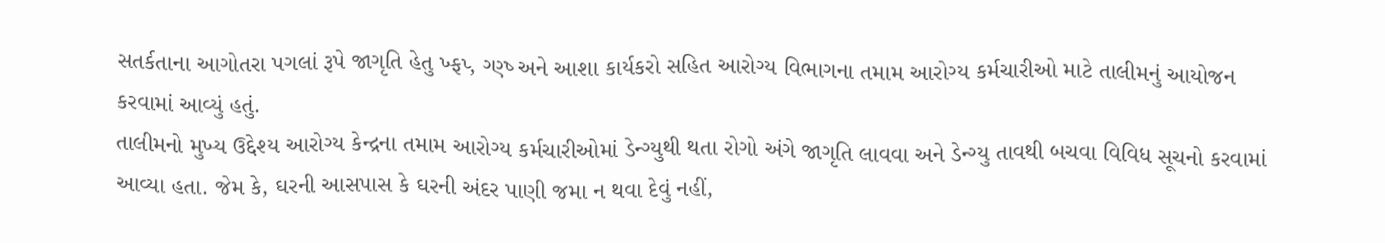સતર્કતાના આગોતરા પગલાં રૂપે જાગૃતિ હેતુ ખ્‍ફપ્‍, ગ્‍ણ્‍ષ્‍ અને આશા કાર્યકરો સહિત આરોગ્‍ય વિભાગના તમામ આરોગ્‍ય કર્મચારીઓ માટે તાલીમનું આયોજન કરવામાં આવ્‍યું હતું.
તાલીમનો મુખ્‍ય ઉદ્દેશ્‍ય આરોગ્‍ય કેન્‍દ્રના તમામ આરોગ્‍ય કર્મચારીઓમાં ડેન્‍ગ્‍યુથી થતા રોગો અંગે જાગૃતિ લાવવા અને ડેન્‍ગ્‍યુ તાવથી બચવા વિવિધ સૂચનો કરવામાં આવ્‍યા હતા. જેમ કે, ઘરની આસપાસ કે ઘરની અંદર પાણી જમા ન થવા દેવું નહીં,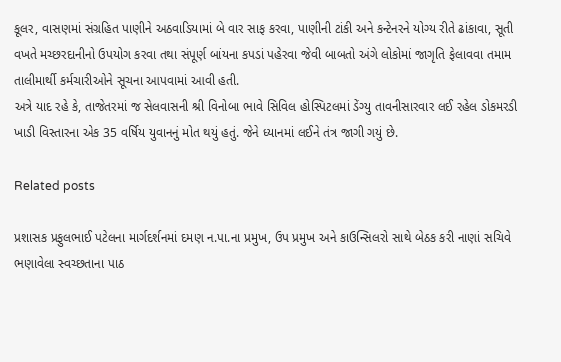કૂલર, વાસણમાં સંગ્રહિત પાણીને અઠવાડિયામાં બે વાર સાફ કરવા, પાણીની ટાંકી અને કન્‍ટેનરને યોગ્‍ય રીતે ઢાંકાવા, સૂતી વખતે મચ્‍છરદાનીનો ઉપયોગ કરવા તથા સંપૂર્ણ બાંયના કપડાં પહેરવા જેવી બાબતો અંગે લોકોમાં જાગૃતિ ફેલાવવા તમામ તાલીમાર્થી કર્મચારીઓને સૂચના આપવામાં આવી હતી.
અત્રે યાદ રહે કે, તાજેતરમાં જ સેલવાસની શ્રી વિનોબા ભાવે સિવિલ હોસ્‍પિટલમાં ડેંગ્‍યુ તાવનીસારવાર લઈ રહેલ ડોકમરડી ખાડી વિસ્‍તારના એક 35 વર્ષિય યુવાનનું મોત થયું હતું. જેને ધ્‍યાનમાં લઈને તંત્ર જાગી ગયું છે.

Related posts

પ્રશાસક પ્રફુલભાઈ પટેલના માર્ગદર્શનમાં દમણ ન.પા.ના પ્રમુખ, ઉપ પ્રમુખ અને કાઉન્‍સિલરો સાથે બેઠક કરી નાણાં સચિવે ભણાવેલા સ્‍વચ્‍છતાના પાઠ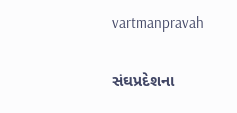vartmanpravah

સંઘપ્રદેશના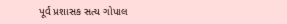પૂર્વ પ્રશાસક સત્‍ય ગોપાલ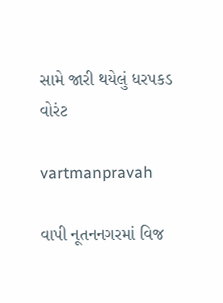સામે જારી થયેલું ધરપકડ વોરંટ

vartmanpravah

વાપી નૂતનનગરમાં વિજ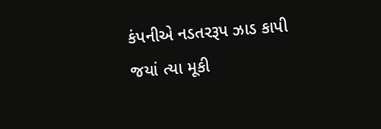કંપનીએ નડતરરૂપ ઝાડ કાપી જયાં ત્‍યા મૂકી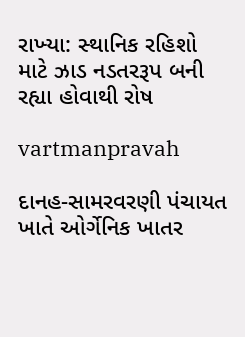રાખ્‍યા: સ્‍થાનિક રહિશો માટે ઝાડ નડતરરૂપ બની રહ્યા હોવાથી રોષ

vartmanpravah

દાનહ-સામરવરણી પંચાયત ખાતે ઓર્ગેનિક ખાતર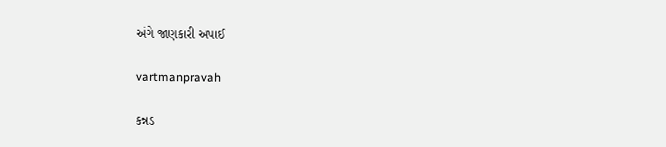અંગે જાણકારી અપાઈ

vartmanpravah

કન્નડ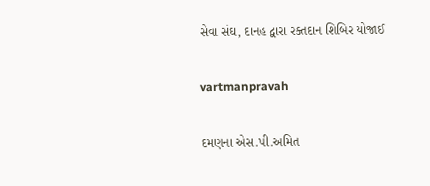સેવા સંઘ, દાનહ દ્વારા રક્‍તદાન શિબિર યોજાઈ

vartmanpravah

દમણના એસ.પી.અમિત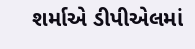શર્માએ ડીપીએલમાં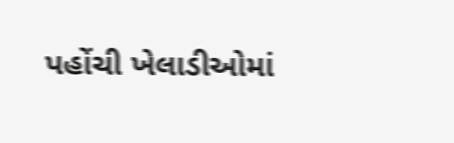પહોંચી ખેલાડીઓમાં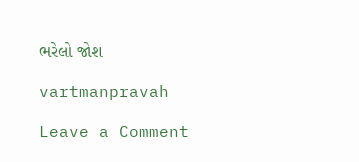ભરેલો જોશ

vartmanpravah

Leave a Comment